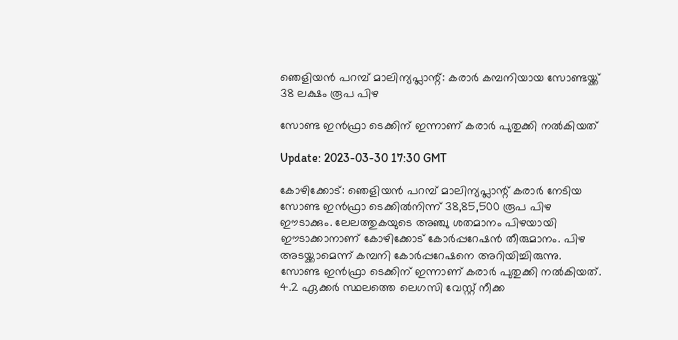ഞെളിയൻ പറമ്പ് മാലിന്യപ്ലാന്റ്: കരാർ കമ്പനിയായ സോണ്ടയ്ക്ക് 38 ലക്ഷം രൂപ പിഴ

സോണ്ട ഇൻഫ്രാ ടെക്കിന് ഇന്നാണ് കരാർ പുതുക്കി നൽകിയത്

Update: 2023-03-30 17:30 GMT

കോഴിക്കോട്: ഞെളിയൻ പറമ്പ് മാലിന്യപ്ലാന്റ് കരാർ നേടിയ സോണ്ട ഇൻഫ്രാ ടെക്കിൽനിന്ന് 38,85,500 രൂപ പിഴ ഈടാക്കും. ലേലത്തുകയുടെ അഞ്ചു ശതമാനം പിഴയായി ഈടാക്കാനാണ് കോഴിക്കോട് കോർപ്പറേഷൻ തീരുമാനം. പിഴ അടയ്ക്കാമെന്ന് കമ്പനി കോർപ്പറേഷനെ അറിയിച്ചിരുന്നു. സോണ്ട ഇൻഫ്രാ ടെക്കിന് ഇന്നാണ് കരാർ പുതുക്കി നൽകിയത്. 4.2 ഏക്കർ സ്ഥലത്തെ ലെഗസി വേസ്റ്റ് നീക്ക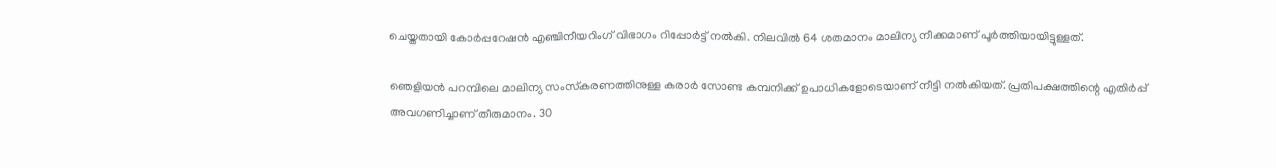ചെയ്തതായി കോർപ്പറേഷൻ എഞ്ചിനീയറിംഗ് വിഭാഗം റിപ്പോർട്ട് നൽകി. നിലവിൽ 64 ശതമാനം മാലിന്യ നീക്കമാണ് പൂർത്തിയായിട്ടുള്ളത്.

ഞെളിയൻ പറമ്പിലെ മാലിന്യ സംസ്‌കരണത്തിനുള്ള കരാർ സോണ്ട കമ്പനിക്ക് ഉപാധികളോടെയാണ് നീട്ടി നൽകിയത്. പ്രതിപക്ഷത്തിന്റെ എതിർപ്പ് അവഗണിച്ചാണ് തീരുമാനം. 30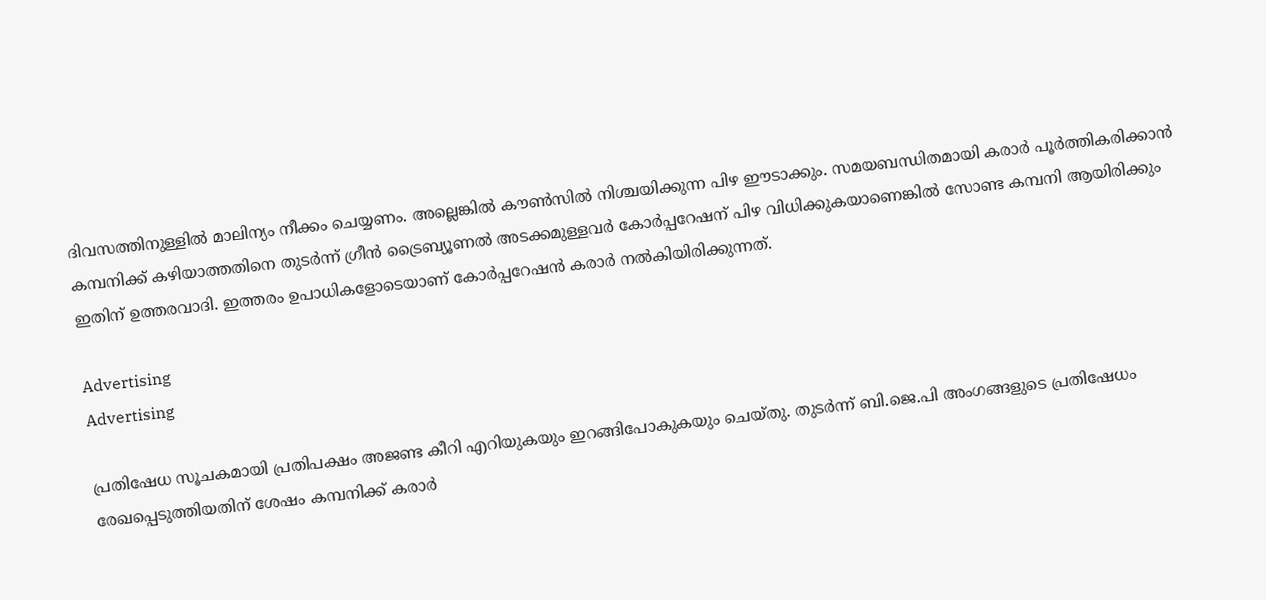ദിവസത്തിനുള്ളിൽ മാലിന്യം നീക്കം ചെയ്യണം. അല്ലെങ്കിൽ കൗൺസിൽ നിശ്ചയിക്കുന്ന പിഴ ഈടാക്കും. സമയബന്ധിതമായി കരാർ പൂർത്തികരിക്കാൻ കമ്പനിക്ക് കഴിയാത്തതിനെ തുടർന്ന് ഗ്രീൻ ട്രൈബ്യൂണൽ അടക്കമുള്ളവർ കോർപ്പറേഷന് പിഴ വിധിക്കുകയാണെങ്കിൽ സോണ്ട കമ്പനി ആയിരിക്കും ഇതിന് ഉത്തരവാദി. ഇത്തരം ഉപാധികളോടെയാണ് കോർപ്പറേഷൻ കരാർ നൽകിയിരിക്കുന്നത്.

Advertising
Advertising

പ്രതിഷേധ സൂചകമായി പ്രതിപക്ഷം അജണ്ട കീറി എറിയുകയും ഇറങ്ങിപോകുകയും ചെയ്തു. തുടർന്ന് ബി.ജെ.പി അംഗങ്ങളുടെ പ്രതിഷേധം രേഖപ്പെടുത്തിയതിന് ശേഷം കമ്പനിക്ക് കരാർ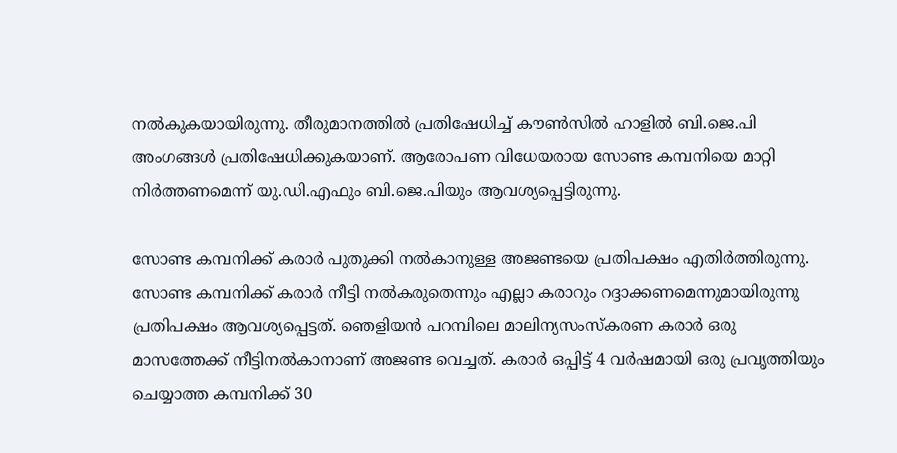നൽകുകയായിരുന്നു. തീരുമാനത്തിൽ പ്രതിഷേധിച്ച് കൗൺസിൽ ഹാളിൽ ബി.ജെ.പി അംഗങ്ങൾ പ്രതിഷേധിക്കുകയാണ്. ആരോപണ വിധേയരായ സോണ്ട കമ്പനിയെ മാറ്റി നിർത്തണമെന്ന് യു.ഡി.എഫും ബി.ജെ.പിയും ആവശ്യപ്പെട്ടിരുന്നു.

സോണ്ട കമ്പനിക്ക് കരാർ പുതുക്കി നൽകാനുള്ള അജണ്ടയെ പ്രതിപക്ഷം എതിർത്തിരുന്നു. സോണ്ട കമ്പനിക്ക് കരാർ നീട്ടി നൽകരുതെന്നും എല്ലാ കരാറും റദ്ദാക്കണമെന്നുമായിരുന്നു പ്രതിപക്ഷം ആവശ്യപ്പെട്ടത്. ഞെളിയൻ പറമ്പിലെ മാലിന്യസംസ്‌കരണ കരാർ ഒരു മാസത്തേക്ക് നീട്ടിനൽകാനാണ് അജണ്ട വെച്ചത്. കരാർ ഒപ്പിട്ട് 4 വർഷമായി ഒരു പ്രവൃത്തിയും ചെയ്യാത്ത കമ്പനിക്ക് 30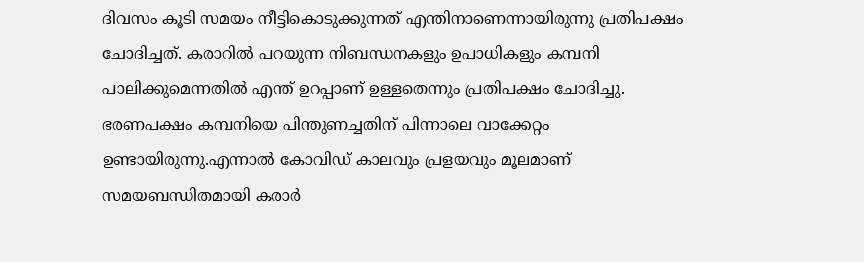ദിവസം കൂടി സമയം നീട്ടികൊടുക്കുന്നത് എന്തിനാണെന്നായിരുന്നു പ്രതിപക്ഷം ചോദിച്ചത്. കരാറിൽ പറയുന്ന നിബന്ധനകളും ഉപാധികളും കമ്പനി പാലിക്കുമെന്നതിൽ എന്ത് ഉറപ്പാണ് ഉള്ളതെന്നും പ്രതിപക്ഷം ചോദിച്ചു. ഭരണപക്ഷം കമ്പനിയെ പിന്തുണച്ചതിന് പിന്നാലെ വാക്കേറ്റം ഉണ്ടായിരുന്നു.എന്നാൽ കോവിഡ് കാലവും പ്രളയവും മൂലമാണ് സമയബന്ധിതമായി കരാർ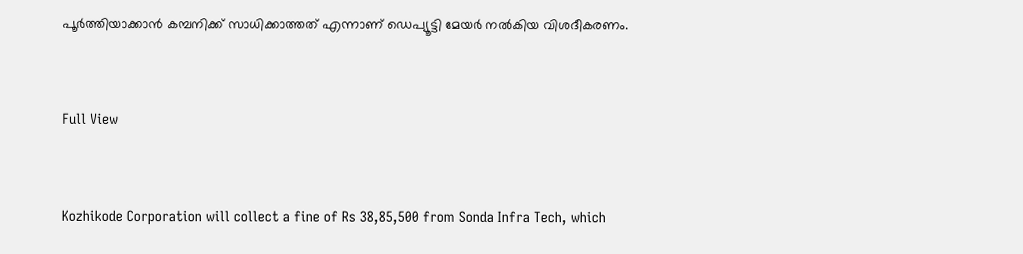പൂർത്തിയാക്കാൻ കമ്പനിക്ക് സാധിക്കാത്തത് എന്നാണ് ഡെപ്യൂട്ടി മേയർ നൽകിയ വിശദീകരണം.


Full View


Kozhikode Corporation will collect a fine of Rs 38,85,500 from Sonda Infra Tech, which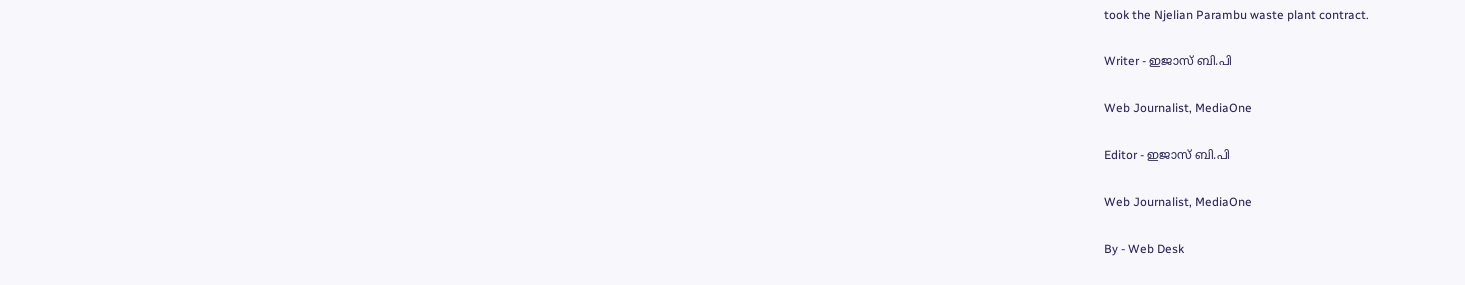took the Njelian Parambu waste plant contract.

Writer - ഇജാസ് ബി.പി

Web Journalist, MediaOne

Editor - ഇജാസ് ബി.പി

Web Journalist, MediaOne

By - Web Desk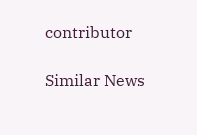contributor

Similar News